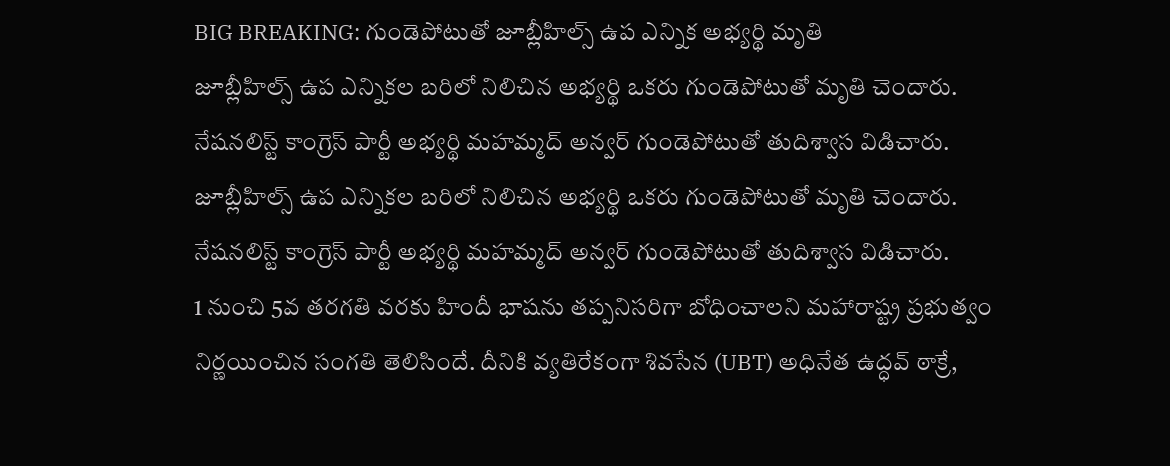BIG BREAKING: గుండెపోటుతో జూబ్లీహిల్స్ ఉప ఎన్నిక అభ్యర్థి మృతి
జూబ్లీహిల్స్ ఉప ఎన్నికల బరిలో నిలిచిన అభ్యర్థి ఒకరు గుండెపోటుతో మృతి చెందారు. నేషనలిస్ట్ కాంగ్రెస్ పార్టీ అభ్యర్థి మహమ్మద్ అన్వర్ గుండెపోటుతో తుదిశ్వాస విడిచారు.
జూబ్లీహిల్స్ ఉప ఎన్నికల బరిలో నిలిచిన అభ్యర్థి ఒకరు గుండెపోటుతో మృతి చెందారు. నేషనలిస్ట్ కాంగ్రెస్ పార్టీ అభ్యర్థి మహమ్మద్ అన్వర్ గుండెపోటుతో తుదిశ్వాస విడిచారు.
1 నుంచి 5వ తరగతి వరకు హిందీ భాషను తప్పనిసరిగా బోధించాలని మహారాష్ట్ర ప్రభుత్వం నిర్ణయించిన సంగతి తెలిసిందే. దీనికి వ్యతిరేకంగా శివసేన (UBT) అధినేత ఉద్ధవ్ ఠాక్రే,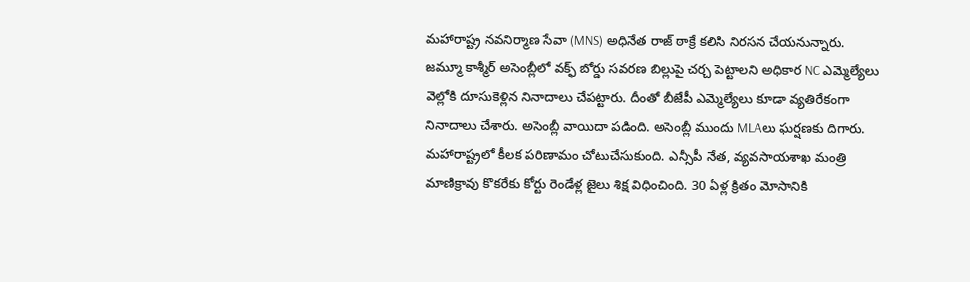మహారాష్ట్ర నవనిర్మాణ సేవా (MNS) అధినేత రాజ్ ఠాక్రే కలిసి నిరసన చేయనున్నారు.
జమ్మూ కాశ్మీర్ అసెంబ్లీలో వక్ఫ్ బోర్డు సవరణ బిల్లుపై చర్చ పెట్టాలని అధికార NC ఎమ్మెల్యేలు వెల్లోకి దూసుకెళ్లిన నినాదాలు చేపట్టారు. దీంతో బీజేపీ ఎమ్మెల్యేలు కూడా వ్యతిరేకంగా నినాదాలు చేశారు. అసెంబ్లీ వాయిదా పడింది. అసెంబ్లీ ముందు MLAలు ఘర్షణకు దిగారు.
మహారాష్ట్రలో కీలక పరిణామం చోటుచేసుకుంది. ఎన్సీపీ నేత, వ్యవసాయశాఖ మంత్రి మాణిక్రావు కొకరేకు కోర్టు రెండేళ్ల జైలు శిక్ష విధించింది. 30 ఏళ్ల క్రితం మోసానికి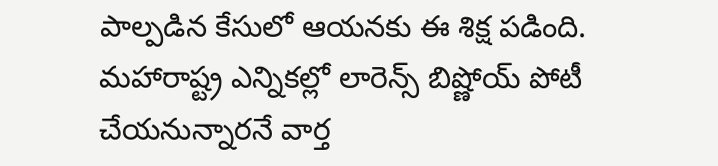పాల్పడిన కేసులో ఆయనకు ఈ శిక్ష పడింది.
మహారాష్ట్ర ఎన్నికల్లో లారెన్స్ బిష్ణోయ్ పోటీ చేయనున్నారనే వార్త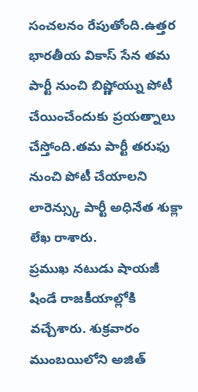సంచలనం రేపుతోంది.ఉత్తర భారతీయ వికాస్ సేన తమ పార్టీ నుంచి బిష్ణోయ్ను పోటీ చేయించేందుకు ప్రయత్నాలు చేస్తోంది.తమ పార్టీ తరుఫు నుంచి పోటీ చేయాలని లారెన్స్కు పార్టీ అధినేత శుక్లా లేఖ రాశారు.
ప్రముఖ నటుడు షాయజీ షిండే రాజకీయాల్లోకి వచ్చేశారు. శుక్రవారం ముంబయిలోని అజిత్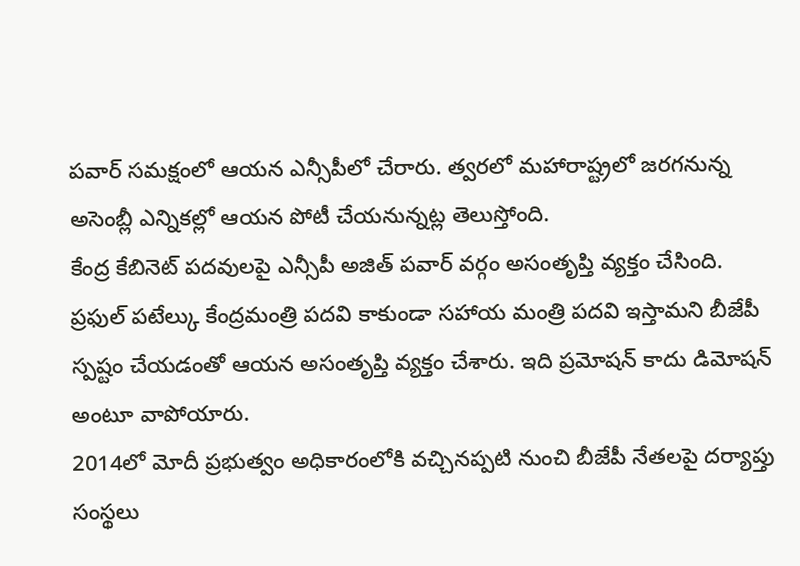పవార్ సమక్షంలో ఆయన ఎన్సీపీలో చేరారు. త్వరలో మహారాష్ట్రలో జరగనున్న అసెంబ్లీ ఎన్నికల్లో ఆయన పోటీ చేయనున్నట్ల తెలుస్తోంది.
కేంద్ర కేబినెట్ పదవులపై ఎన్సీపీ అజిత్ పవార్ వర్గం అసంతృప్తి వ్యక్తం చేసింది. ప్రఫుల్ పటేల్కు కేంద్రమంత్రి పదవి కాకుండా సహాయ మంత్రి పదవి ఇస్తామని బీజేపీ స్పష్టం చేయడంతో ఆయన అసంతృప్తి వ్యక్తం చేశారు. ఇది ప్రమోషన్ కాదు డిమోషన్ అంటూ వాపోయారు.
2014లో మోదీ ప్రభుత్వం అధికారంలోకి వచ్చినప్పటి నుంచి బీజేపీ నేతలపై దర్యాప్తు సంస్థలు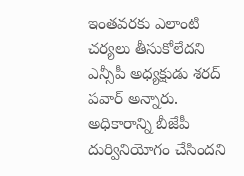ఇంతవరకు ఎలాంటి చర్యలు తీసుకోలేదని ఎన్సీపీ అధ్యక్షుడు శరద్ పవార్ అన్నారు. అధికారాన్ని బీజేపీ దుర్వినియోగం చేసిందని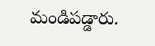మండిపడ్డారు.